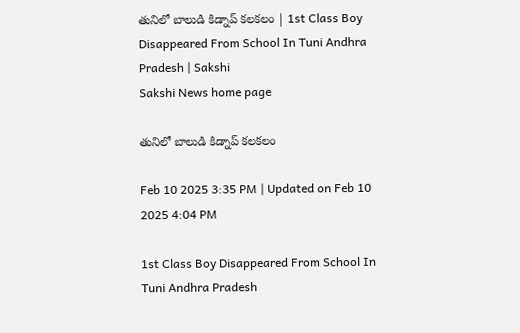తునిలో బాలుడి కిడ్నాప్‌ కలకలం | 1st Class Boy Disappeared From School In Tuni Andhra Pradesh | Sakshi
Sakshi News home page

తునిలో బాలుడి కిడ్నాప్‌ కలకలం

Feb 10 2025 3:35 PM | Updated on Feb 10 2025 4:04 PM

1st Class Boy Disappeared From School In Tuni Andhra Pradesh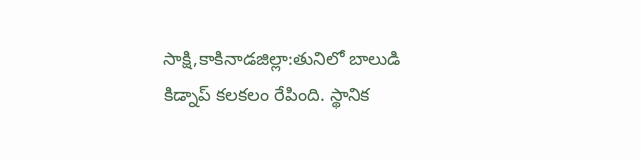సాక్షి,కాకినాడజిల్లా:తునిలో బాలుడి కిడ్నాప్ కలకలం రేపింది. స్థానిక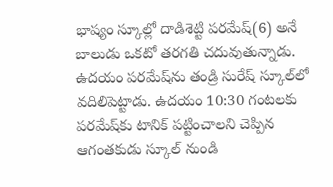భాష్యం స్కూల్లో దాడిశెట్టి పరమేష్(6) అనే బాలుడు ఒకటో తరగతి చదువుతున్నాడు. ఉదయం పరమేష్‌ను తండ్రి సురేష్ స్కూల్‌లో వదిలిపెట్టాడు. ఉదయం 10:30 గంటలకు పరమేష్‌కు టానిక్ పట్టించాలని చెప్పిన ఆగంతకుడు స్కూల్ నుండి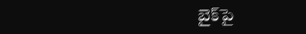బైక్‌పై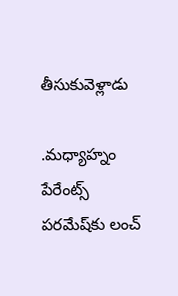తీసుకువెళ్లాడు

.మధ్యాహ్నం పేరేంట్స్‌ పరమేష్‌కు లంచ్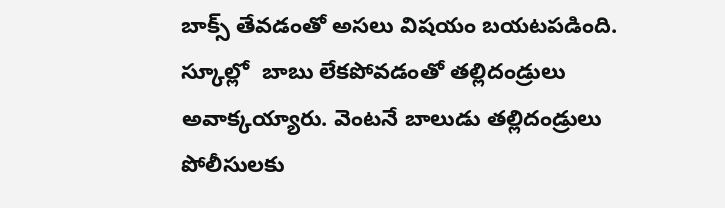బాక్స్ తేవడంతో అసలు విషయం బయటపడింది. స్కూల్లో  బాబు లేకపోవడంతో తల్లిదండ్రులు అవాక్కయ్యారు. వెంటనే బాలుడు తల్లిదండ్రులు పోలీసులకు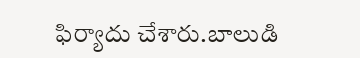ఫిర్యాదు చేశారు.బాలుడి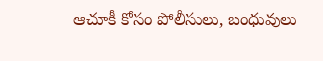ఆచూకీ కోసం పోలీసులు, బంధువులు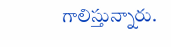గాలిస్తున్నారు.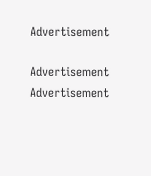Advertisement

Advertisement
Advertisement